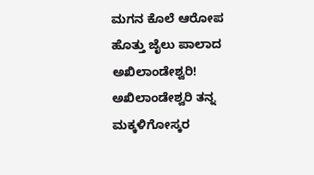ಮಗನ ಕೊಲೆ ಆರೋಪ ಹೊತ್ತು ಜೈಲು ಪಾಲಾದ ಅಖಿಲಾಂಡೇಶ್ವರಿ!
ಅಖಿಲಾಂಡೇಶ್ವರಿ ತನ್ನ ಮಕ್ಕಳಿಗೋಸ್ಕರ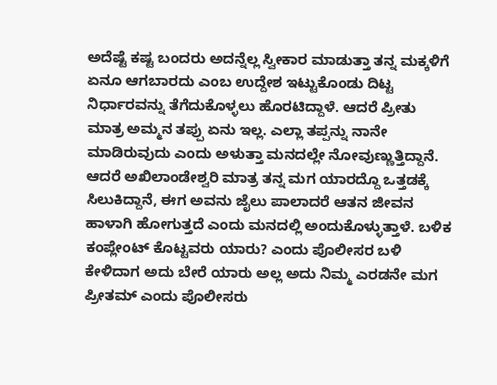ಅದೆಷ್ಟೆ ಕಷ್ಟ ಬಂದರು ಅದನ್ನೆಲ್ಲ ಸ್ವೀಕಾರ ಮಾಡುತ್ತಾ ತನ್ನ ಮಕ್ಕಳಿಗೆ ಏನೂ ಆಗಬಾರದು ಎಂಬ ಉದ್ದೇಶ ಇಟ್ಟುಕೊಂಡು ದಿಟ್ಟ ನಿರ್ಧಾರವನ್ನು ತೆಗೆದುಕೊಳ್ಳಲು ಹೊರಟಿದ್ದಾಳೆ. ಆದರೆ ಪ್ರೀತು ಮಾತ್ರ ಅಮ್ಮನ ತಪ್ಪು ಏನು ಇಲ್ಲ. ಎಲ್ಲಾ ತಪ್ಪನ್ನು ನಾನೇ ಮಾಡಿರುವುದು ಎಂದು ಅಳುತ್ತಾ ಮನದಲ್ಲೇ ನೋವುಣ್ಣುತ್ತಿದ್ದಾನೆ.
ಆದರೆ ಅಖಿಲಾಂಡೇಶ್ವರಿ ಮಾತ್ರ ತನ್ನ ಮಗ ಯಾರದ್ದೊ ಒತ್ತಡಕ್ಕೆ ಸಿಲುಕಿದ್ದಾನೆ, ಈಗ ಅವನು ಜೈಲು ಪಾಲಾದರೆ ಆತನ ಜೀವನ ಹಾಳಾಗಿ ಹೋಗುತ್ತದೆ ಎಂದು ಮನದಲ್ಲಿ ಅಂದುಕೊಳ್ಳುತ್ತಾಳೆ. ಬಳಿಕ ಕಂಪ್ಲೇಂಟ್ ಕೊಟ್ಟವರು ಯಾರು? ಎಂದು ಪೊಲೀಸರ ಬಳಿ ಕೇಳಿದಾಗ ಅದು ಬೇರೆ ಯಾರು ಅಲ್ಲ ಅದು ನಿಮ್ಮ ಎರಡನೇ ಮಗ ಪ್ರೀತಮ್ ಎಂದು ಪೊಲೀಸರು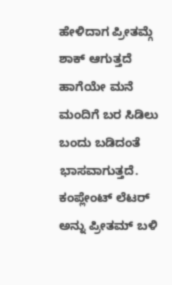ಹೇಳಿದಾಗ ಪ್ರೀತಮ್ಗೆ ಶಾಕ್ ಆಗುತ್ತದೆ ಹಾಗೆಯೇ ಮನೆ ಮಂದಿಗೆ ಬರ ಸಿಡಿಲು ಬಂದು ಬಡಿದಂತೆ ಭಾಸವಾಗುತ್ತದೆ. ಕಂಪ್ಲೇಂಟ್ ಲೆಟರ್ ಅನ್ನು ಪ್ರೀತಮ್ ಬಳಿ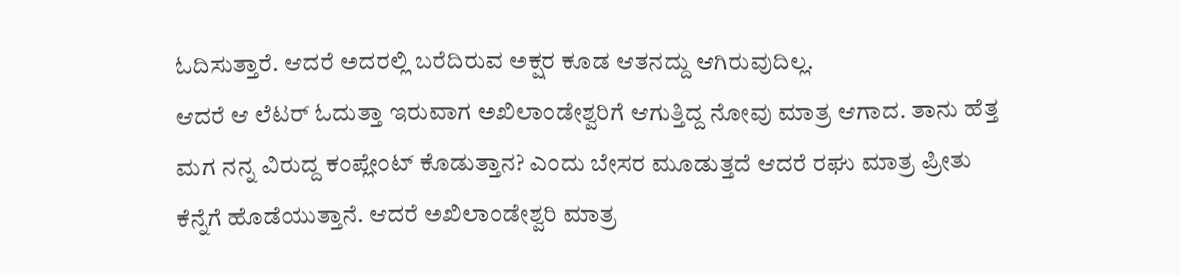ಓದಿಸುತ್ತಾರೆ. ಆದರೆ ಅದರಲ್ಲಿ ಬರೆದಿರುವ ಅಕ್ಷರ ಕೂಡ ಆತನದ್ದು ಆಗಿರುವುದಿಲ್ಲ.
ಆದರೆ ಆ ಲೆಟರ್ ಓದುತ್ತಾ ಇರುವಾಗ ಅಖಿಲಾಂಡೇಶ್ವರಿಗೆ ಆಗುತ್ತಿದ್ದ ನೋವು ಮಾತ್ರ ಆಗಾದ. ತಾನು ಹೆತ್ತ ಮಗ ನನ್ನ ವಿರುದ್ದ ಕಂಪ್ಲೇಂಟ್ ಕೊಡುತ್ತಾನ? ಎಂದು ಬೇಸರ ಮೂಡುತ್ತದೆ ಆದರೆ ರಘು ಮಾತ್ರ ಪ್ರೀತು ಕೆನ್ನೆಗೆ ಹೊಡೆಯುತ್ತಾನೆ. ಆದರೆ ಅಖಿಲಾಂಡೇಶ್ವರಿ ಮಾತ್ರ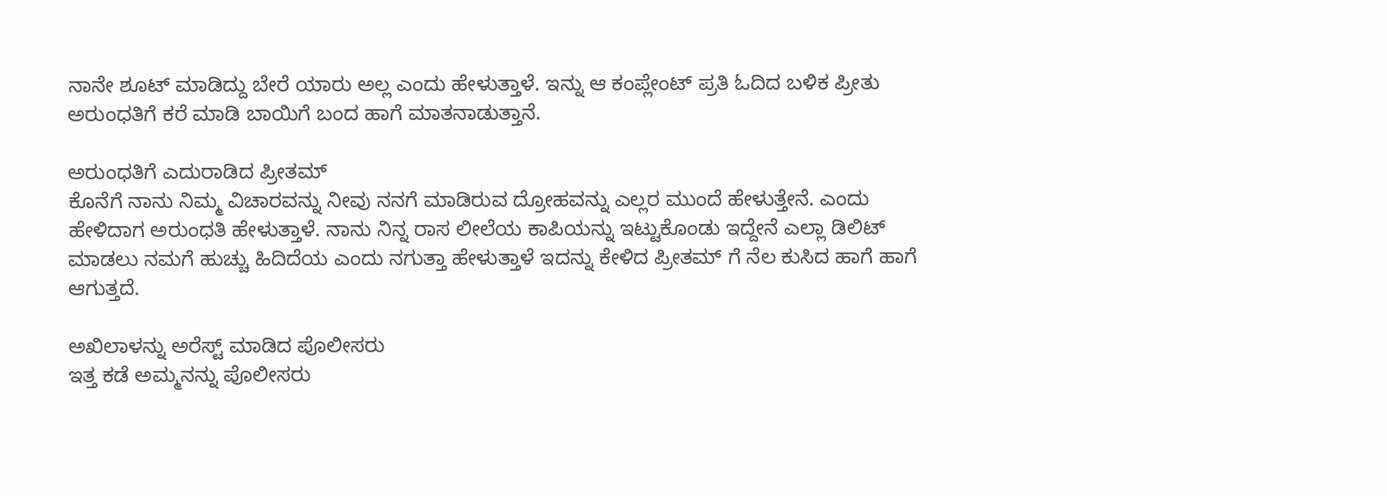ನಾನೇ ಶೂಟ್ ಮಾಡಿದ್ದು ಬೇರೆ ಯಾರು ಅಲ್ಲ ಎಂದು ಹೇಳುತ್ತಾಳೆ. ಇನ್ನು ಆ ಕಂಪ್ಲೇಂಟ್ ಪ್ರತಿ ಓದಿದ ಬಳಿಕ ಪ್ರೀತು ಅರುಂಧತಿಗೆ ಕರೆ ಮಾಡಿ ಬಾಯಿಗೆ ಬಂದ ಹಾಗೆ ಮಾತನಾಡುತ್ತಾನೆ.

ಅರುಂಧತಿಗೆ ಎದುರಾಡಿದ ಪ್ರೀತಮ್
ಕೊನೆಗೆ ನಾನು ನಿಮ್ಮ ವಿಚಾರವನ್ನು ನೀವು ನನಗೆ ಮಾಡಿರುವ ದ್ರೋಹವನ್ನು ಎಲ್ಲರ ಮುಂದೆ ಹೇಳುತ್ತೇನೆ. ಎಂದು ಹೇಳಿದಾಗ ಅರುಂಧತಿ ಹೇಳುತ್ತಾಳೆ. ನಾನು ನಿನ್ನ ರಾಸ ಲೀಲೆಯ ಕಾಪಿಯನ್ನು ಇಟ್ಟುಕೊಂಡು ಇದ್ದೇನೆ ಎಲ್ಲಾ ಡಿಲಿಟ್ ಮಾಡಲು ನಮಗೆ ಹುಚ್ಚು ಹಿದಿದೆಯ ಎಂದು ನಗುತ್ತಾ ಹೇಳುತ್ತಾಳೆ ಇದನ್ನು ಕೇಳಿದ ಪ್ರೀತಮ್ ಗೆ ನೆಲ ಕುಸಿದ ಹಾಗೆ ಹಾಗೆ ಆಗುತ್ತದೆ.

ಅಖಿಲಾಳನ್ನು ಅರೆಸ್ಟ್ ಮಾಡಿದ ಪೊಲೀಸರು
ಇತ್ತ ಕಡೆ ಅಮ್ಮನನ್ನು ಪೊಲೀಸರು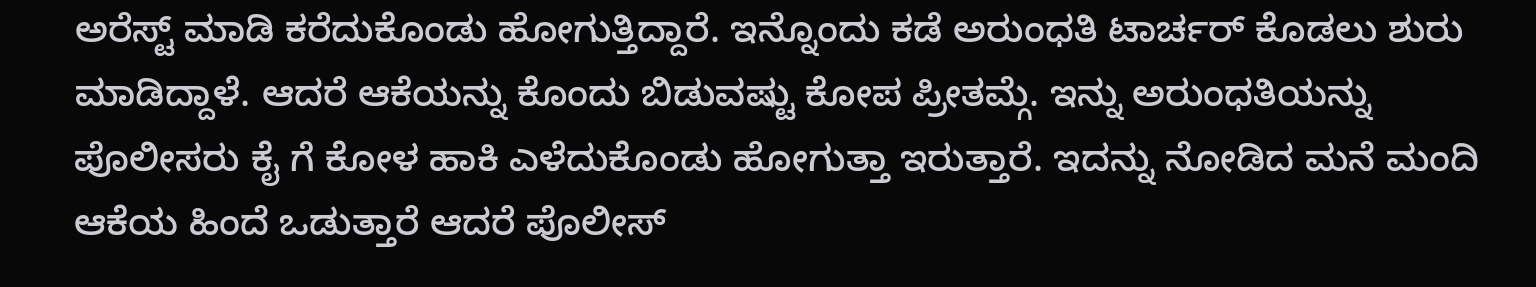ಅರೆಸ್ಟ್ ಮಾಡಿ ಕರೆದುಕೊಂಡು ಹೋಗುತ್ತಿದ್ದಾರೆ. ಇನ್ನೊಂದು ಕಡೆ ಅರುಂಧತಿ ಟಾರ್ಚರ್ ಕೊಡಲು ಶುರು ಮಾಡಿದ್ದಾಳೆ. ಆದರೆ ಆಕೆಯನ್ನು ಕೊಂದು ಬಿಡುವಷ್ಟು ಕೋಪ ಪ್ರೀತಮ್ಗೆ. ಇನ್ನು ಅರುಂಧತಿಯನ್ನು ಪೊಲೀಸರು ಕೈ ಗೆ ಕೋಳ ಹಾಕಿ ಎಳೆದುಕೊಂಡು ಹೋಗುತ್ತಾ ಇರುತ್ತಾರೆ. ಇದನ್ನು ನೋಡಿದ ಮನೆ ಮಂದಿ ಆಕೆಯ ಹಿಂದೆ ಒಡುತ್ತಾರೆ ಆದರೆ ಪೊಲೀಸ್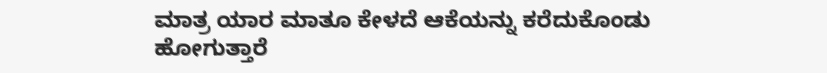ಮಾತ್ರ ಯಾರ ಮಾತೂ ಕೇಳದೆ ಆಕೆಯನ್ನು ಕರೆದುಕೊಂಡು ಹೋಗುತ್ತಾರೆ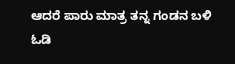ಆದರೆ ಪಾರು ಮಾತ್ರ ತನ್ನ ಗಂಡನ ಬಳಿ ಓಡಿ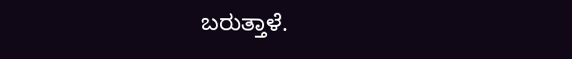ಬರುತ್ತಾಳೆ.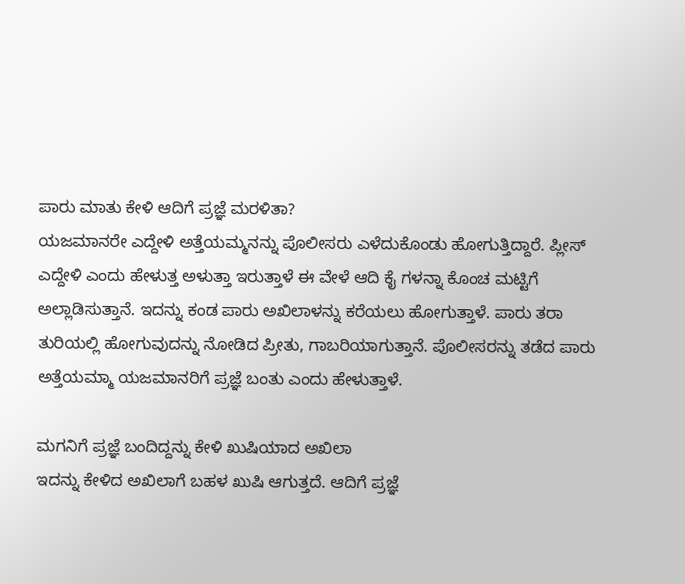ಪಾರು ಮಾತು ಕೇಳಿ ಆದಿಗೆ ಪ್ರಜ್ಞೆ ಮರಳಿತಾ?
ಯಜಮಾನರೇ ಎದ್ದೇಳಿ ಅತ್ತೆಯಮ್ಮನನ್ನು ಪೊಲೀಸರು ಎಳೆದುಕೊಂಡು ಹೋಗುತ್ತಿದ್ದಾರೆ. ಪ್ಲೀಸ್ ಎದ್ದೇಳಿ ಎಂದು ಹೇಳುತ್ತ ಅಳುತ್ತಾ ಇರುತ್ತಾಳೆ ಈ ವೇಳೆ ಆದಿ ಕೈ ಗಳನ್ನಾ ಕೊಂಚ ಮಟ್ಟಿಗೆ ಅಲ್ಲಾಡಿಸುತ್ತಾನೆ. ಇದನ್ನು ಕಂಡ ಪಾರು ಅಖಿಲಾಳನ್ನು ಕರೆಯಲು ಹೋಗುತ್ತಾಳೆ. ಪಾರು ತರಾ ತುರಿಯಲ್ಲಿ ಹೋಗುವುದನ್ನು ನೋಡಿದ ಪ್ರೀತು, ಗಾಬರಿಯಾಗುತ್ತಾನೆ. ಪೊಲೀಸರನ್ನು ತಡೆದ ಪಾರು ಅತ್ತೆಯಮ್ಮಾ ಯಜಮಾನರಿಗೆ ಪ್ರಜ್ಞೆ ಬಂತು ಎಂದು ಹೇಳುತ್ತಾಳೆ.

ಮಗನಿಗೆ ಪ್ರಜ್ಞೆ ಬಂದಿದ್ದನ್ನು ಕೇಳಿ ಖುಷಿಯಾದ ಅಖಿಲಾ
ಇದನ್ನು ಕೇಳಿದ ಅಖಿಲಾಗೆ ಬಹಳ ಖುಷಿ ಆಗುತ್ತದೆ. ಆದಿಗೆ ಪ್ರಜ್ಞೆ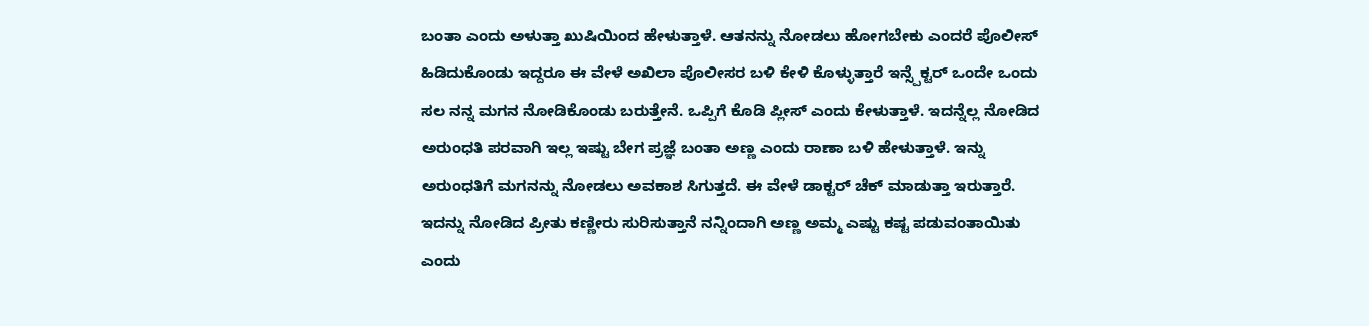ಬಂತಾ ಎಂದು ಅಳುತ್ತಾ ಖುಷಿಯಿಂದ ಹೇಳುತ್ತಾಳೆ. ಆತನನ್ನು ನೋಡಲು ಹೋಗಬೇಕು ಎಂದರೆ ಪೊಲೀಸ್ ಹಿಡಿದುಕೊಂಡು ಇದ್ದರೂ ಈ ವೇಳೆ ಅಖಿಲಾ ಪೊಲೀಸರ ಬಳಿ ಕೇಳಿ ಕೊಳ್ಳುತ್ತಾರೆ ಇನ್ಸ್ಪೆಕ್ಟರ್ ಒಂದೇ ಒಂದು ಸಲ ನನ್ನ ಮಗನ ನೋಡಿಕೊಂಡು ಬರುತ್ತೇನೆ. ಒಪ್ಪಿಗೆ ಕೊಡಿ ಪ್ಲೀಸ್ ಎಂದು ಕೇಳುತ್ತಾಳೆ. ಇದನ್ನೆಲ್ಲ ನೋಡಿದ ಅರುಂಧತಿ ಪರವಾಗಿ ಇಲ್ಲ ಇಷ್ಟು ಬೇಗ ಪ್ರಜ್ಞೆ ಬಂತಾ ಅಣ್ಣ ಎಂದು ರಾಣಾ ಬಳಿ ಹೇಳುತ್ತಾಳೆ. ಇನ್ನು ಅರುಂಧತಿಗೆ ಮಗನನ್ನು ನೋಡಲು ಅವಕಾಶ ಸಿಗುತ್ತದೆ. ಈ ವೇಳೆ ಡಾಕ್ಟರ್ ಚೆಕ್ ಮಾಡುತ್ತಾ ಇರುತ್ತಾರೆ. ಇದನ್ನು ನೋಡಿದ ಪ್ರೀತು ಕಣ್ಣೀರು ಸುರಿಸುತ್ತಾನೆ ನನ್ನಿಂದಾಗಿ ಅಣ್ಣ ಅಮ್ಮ ಎಷ್ಟು ಕಷ್ಟ ಪಡುವಂತಾಯಿತು ಎಂದು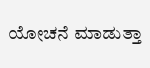ಯೋಚನೆ ಮಾಡುತ್ತಾ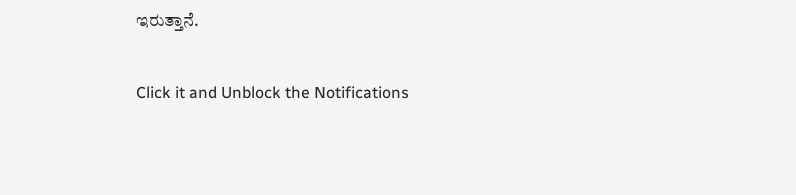ಇರುತ್ತಾನೆ.


Click it and Unblock the Notifications